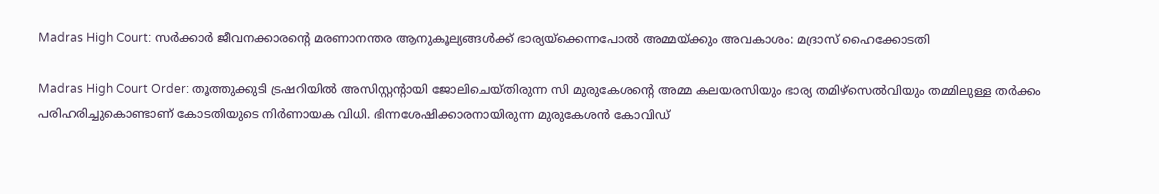Madras High Court: സർക്കാർ ജീവനക്കാരൻ്റെ മരണാനന്തര ആനുകൂല്യങ്ങൾക്ക് ഭാര്യയ്ക്കെന്നപോൽ അമ്മയ്ക്കും അവകാശം: മദ്രാസ് ഹൈക്കോടതി

Madras High Court Order: തൂത്തുക്കുടി ട്രഷറിയിൽ അസിസ്റ്റന്റായി ജോലിചെയ്തിരുന്ന സി മുരുകേശന്റെ അമ്മ കലയരസിയും ഭാര്യ തമിഴ്‌സെൽവിയും തമ്മിലുള്ള തർക്കം പരിഹരിച്ചുകൊണ്ടാണ് കോടതിയുടെ നിർണായക വിധി. ഭിന്നശേഷിക്കാരനായിരുന്ന മുരുകേശൻ കോവിഡ്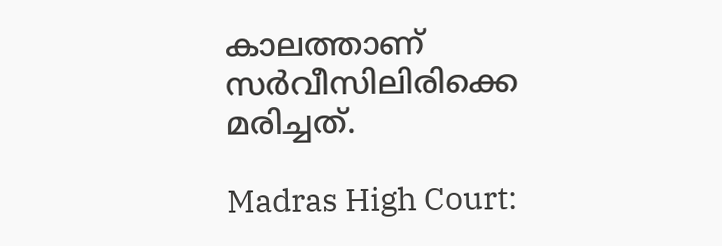കാലത്താണ് സർവീസിലിരിക്കെ മരിച്ചത്.

Madras High Court: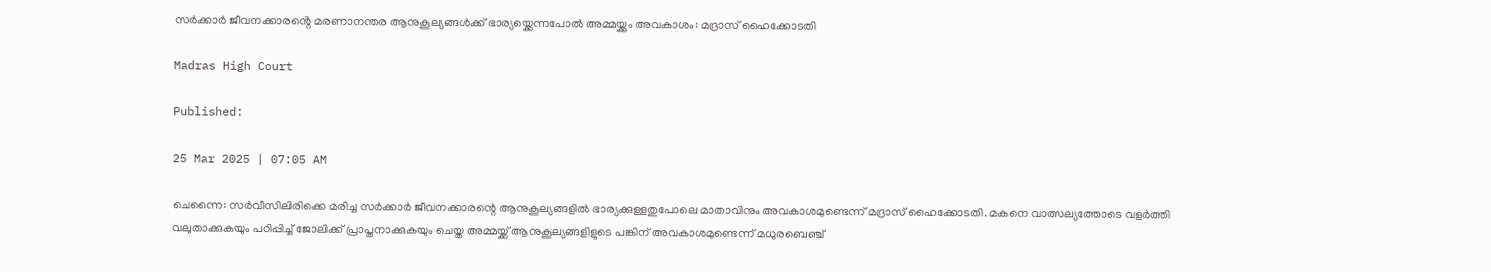സർക്കാർ ജീവനക്കാരൻ്റെ മരണാനന്തര ആനുകൂല്യങ്ങൾക്ക് ഭാര്യയ്ക്കെന്നപോൽ അമ്മയ്ക്കും അവകാശം: മദ്രാസ് ഹൈക്കോടതി

Madras High Court

Published:

25 Mar 2025 | 07:05 AM

ചെന്നൈ: സർവീസിലിരിക്കെ മരിച്ച സർക്കാർ ജീവനക്കാരന്റെ ആനുകൂല്യങ്ങളിൽ ഭാര്യക്കുള്ളതുപോലെ മാതാവിനും അവകാശമുണ്ടെന്ന് മദ്രാസ് ഹൈക്കോടതി. മകനെ വാത്സല്യത്തോടെ വളർത്തി വലുതാക്കുകയും പഠിപ്പിച്ച് ജോലിക്ക് പ്രാപ്തനാക്കുകയും ചെയ്ത അമ്മയ്ക്ക് ആനുകൂല്യങ്ങളിളുടെ പങ്കിന് അവകാശമുണ്ടെന്ന് മധുരബെഞ്ച്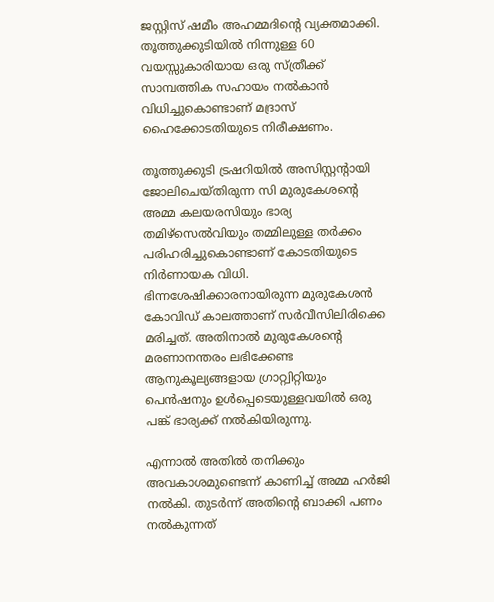ജസ്റ്റിസ് ഷമീം അഹമ്മദിന്റെ വ്യക്തമാക്കി. തൂത്തുക്കുടിയിൽ നിന്നുള്ള 60 വയസ്സുകാരിയായ ഒരു സ്ത്രീക്ക് സാമ്പത്തിക സഹായം നൽകാൻ വിധിച്ചുകൊണ്ടാണ് മദ്രാസ് ഹൈക്കോടതിയുടെ നിരീക്ഷണം.

തൂത്തുക്കുടി ട്രഷറിയിൽ അസിസ്റ്റന്റായി ജോലിചെയ്തിരുന്ന സി മുരുകേശന്റെ അമ്മ കലയരസിയും ഭാര്യ തമിഴ്‌സെൽവിയും തമ്മിലുള്ള തർക്കം പരിഹരിച്ചുകൊണ്ടാണ് കോടതിയുടെ നിർണായക വിധി. ഭിന്നശേഷിക്കാരനായിരുന്ന മുരുകേശൻ കോവിഡ് കാലത്താണ് സർവീസിലിരിക്കെ മരിച്ചത്. അതിനാൽ മുരുകേശന്റെ മരണാനന്തരം ലഭിക്കേണ്ട ആനുകൂല്യങ്ങളായ ഗ്രാറ്റ്വിറ്റിയും പെൻഷനും ഉൾപ്പെടെയുള്ളവയിൽ ഒരു പങ്ക് ഭാര്യക്ക് നൽകിയിരുന്നു.

എന്നാൽ അതിൽ തനിക്കും അവകാശമുണ്ടെന്ന് കാണിച്ച് അമ്മ ഹർജി നൽകി. തുടർന്ന് അതിൻ്റെ ബാക്കി പണം നൽകുന്നത്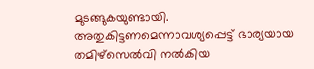മുടങ്ങുകയുണ്ടായി. അതുകിട്ടണമെന്നാവശ്യപ്പെട്ട് ഭാര്യയായ തമിഴ്‌സെൽവി നൽകിയ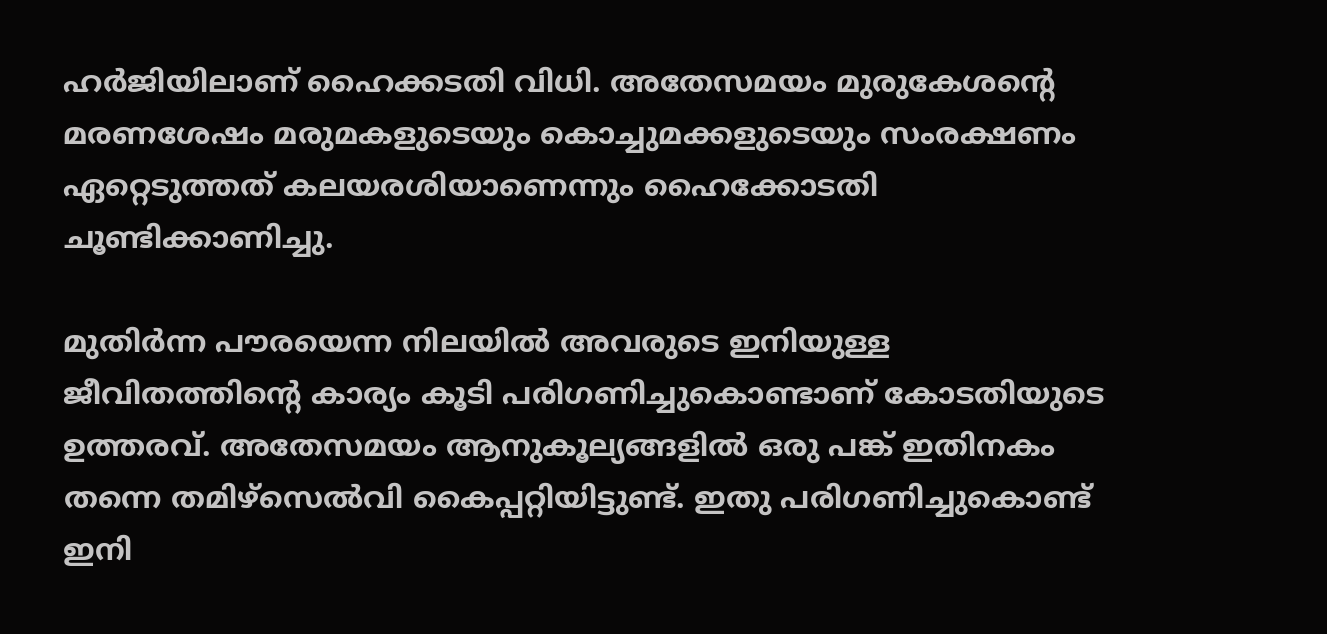ഹർജിയിലാണ് ഹൈക്കടതി വിധി. അതേസമയം മുരുകേശൻ്റെ മരണശേഷം മരുമകളുടെയും കൊച്ചുമക്കളുടെയും സംരക്ഷണം ഏറ്റെടുത്തത് കലയരശിയാണെന്നും ഹൈക്കോടതി ചൂണ്ടിക്കാണിച്ചു.

മുതിർന്ന പൗരയെന്ന നിലയിൽ അവരുടെ ഇനിയുള്ള ജീവിതത്തിന്റെ കാര്യം കൂടി പരിഗണിച്ചുകൊണ്ടാണ് കോടതിയുടെ ഉത്തരവ്. അതേസമയം ആനുകൂല്യങ്ങളിൽ ഒരു പങ്ക് ഇതിനകം തന്നെ തമിഴ്‌സെൽവി കൈപ്പറ്റിയിട്ടുണ്ട്. ഇതു പരിഗണിച്ചുകൊണ്ട് ഇനി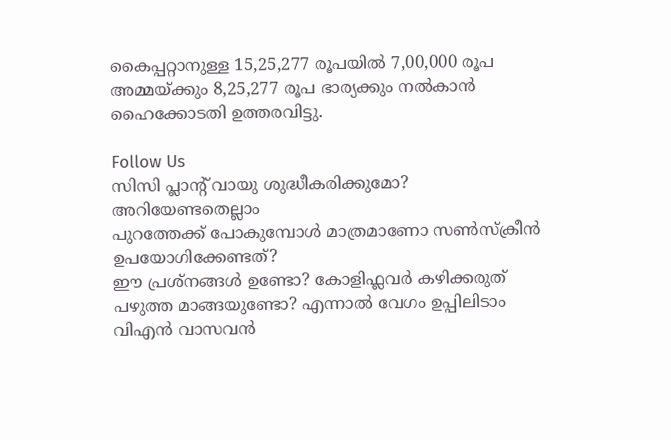കൈപ്പറ്റാനുള്ള 15,25,277 രൂപയിൽ 7,00,000 രൂപ അമ്മയ്ക്കും 8,25,277 രൂപ ഭാര്യക്കും നൽകാൻ ഹൈക്കോടതി ഉത്തരവിട്ടു.

Follow Us
സിസി പ്ലാന്‍റ് വായു ശുദ്ധീകരിക്കുമോ? അറിയേണ്ടതെല്ലാം
പുറത്തേക്ക് പോകുമ്പോള്‍ മാത്രമാണോ സണ്‍സ്‌ക്രീന്‍ ഉപയോഗിക്കേണ്ടത്?
ഈ പ്രശ്നങ്ങൾ ഉണ്ടോ? കോളിഫ്ലവർ കഴിക്കരുത്
പഴുത്ത മാങ്ങയുണ്ടോ? എന്നാല്‍ വേഗം ഉപ്പിലിടാം
വിഎൻ വാസവൻ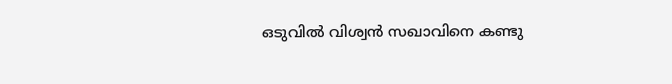ഒടുവിൽ വിശ്വൻ സഖാവിനെ കണ്ടു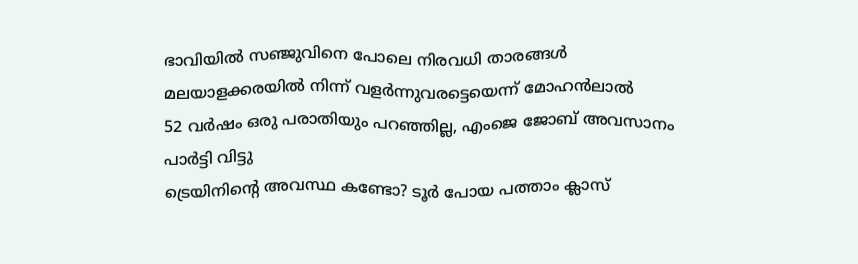ഭാവിയില്‍ സഞ്ജുവിനെ പോലെ നിരവധി താരങ്ങള്‍ മലയാളക്കരയില്‍ നിന്ന്‌ വളര്‍ന്നുവരട്ടെയെന്ന് മോഹന്‍ലാല്‍
52 വർഷം ഒരു പരാതിയും പറഞ്ഞില്ല, എംജെ ജോബ് അവസാനം പാർട്ടി വിട്ടു
ട്രെയിനിന്റെ അവസ്ഥ കണ്ടോ? ടൂര്‍ പോയ പത്താം ക്ലാസ്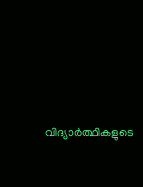വിദ്യാര്‍ത്ഥികളുടെ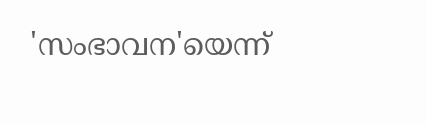'സംഭാവന'യെന്ന്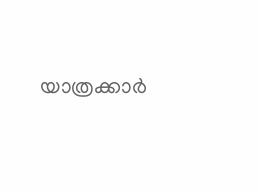യാത്രക്കാര്‍